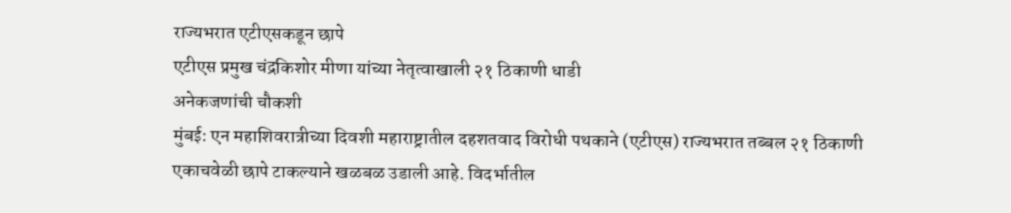राज्यभरात एटीएसकडून छापे
एटीएस प्रमुख चंद्रकिशोर मीणा यांच्या नेतृत्वाखाली २१ ठिकाणी धाडी
अनेकजणांची चौकशी
मुंबई: एन महाशिवरात्रीच्या दिवशी महाराष्ट्रातील दहशतवाद विरोधी पथकाने (एटीएस) राज्यभरात तब्बल २१ ठिकाणी एकाचवेळी छापे टाकल्याने खळबळ उडाली आहे. विदर्भातील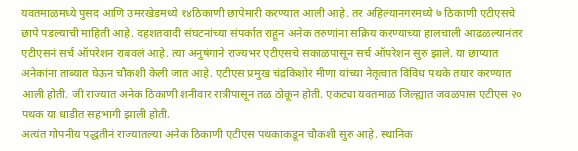यवतमाळमध्ये पुसद आणि उमरखेडमध्ये १४ठिकाणी छापेमारी करण्यात आली आहे. तर अहिल्यानगरमध्ये ७ ठिकाणी एटीएसचे छापे पडल्याची माहिती आहे. दहशतवादी संघटनांच्या संपर्कात राहून अनेक तरुणांना सक्रिय करण्याच्या हालचाली आढळल्यानंतर एटीएसनं सर्च ऑपरेशन राबवलं आहे. त्या अनुषंगाने राज्यभर एटीएसचे सकाळपासून सर्च ऑपरेशन सुरु झाले. या छाप्यात अनेकांना ताब्यात घेऊन चौकशी केली जात आहे. एटीएस प्रमुख चंद्रकिशोर मीणा यांच्या नेतृत्वात विविध पथके तयार करण्यात आली होती. जी राज्यात अनेक ठिकाणी शनीवार रात्रीपासून तळ ठोकून होती. एकट्या यवतमाळ जिल्ह्यात जवळपास एटीएस २० पथक या धाडीत सहभागी झाली होती.
अत्यंत गोपनीय पद्धतीनं राज्यातल्या अनेक ठिकाणी एटीएस पथकाकडून चौकशी सुरु आहे. स्थानिक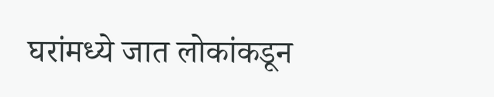घरांमध्ये जात लोकांकडून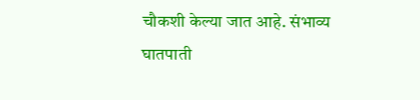चौकशी केल्या जात आहे. संभाव्य घातपाती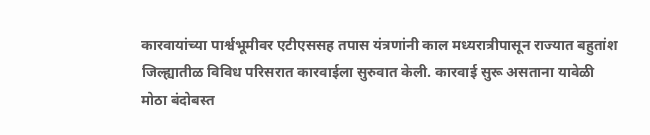कारवायांच्या पार्श्वभूमीवर एटीएससह तपास यंत्रणांनी काल मध्यरात्रीपासून राज्यात बहुतांश जिल्ह्यातीळ विविध परिसरात कारवाईला सुरुवात केली. कारवाई सुरू असताना यावेळी मोठा बंदोबस्त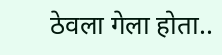ठेवला गेला होता..